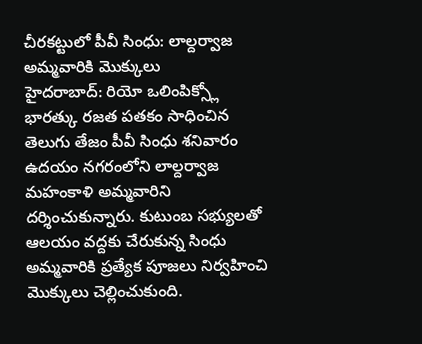చీరకట్టులో పీవీ సింధు: లాల్దర్వాజ అమ్మవారికి మొక్కులు
హైదరాబాద్: రియో ఒలింపిక్స్లో భారత్కు రజత పతకం సాధించిన తెలుగు తేజం పీవీ సింధు శనివారం ఉదయం నగరంలోని లాల్దర్వాజ మహంకాళి అమ్మవారిని దర్శించుకున్నారు. కుటుంబ సభ్యులతో ఆలయం వద్దకు చేరుకున్న సింధు అమ్మవారికి ప్రత్యేక పూజలు నిర్వహించి మొక్కులు చెల్లించుకుంది.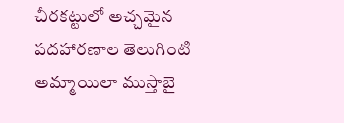చీరకట్టులో అచ్చమైన పదహారణాల తెలుగింటి అమ్మాయిలా ముస్తాబై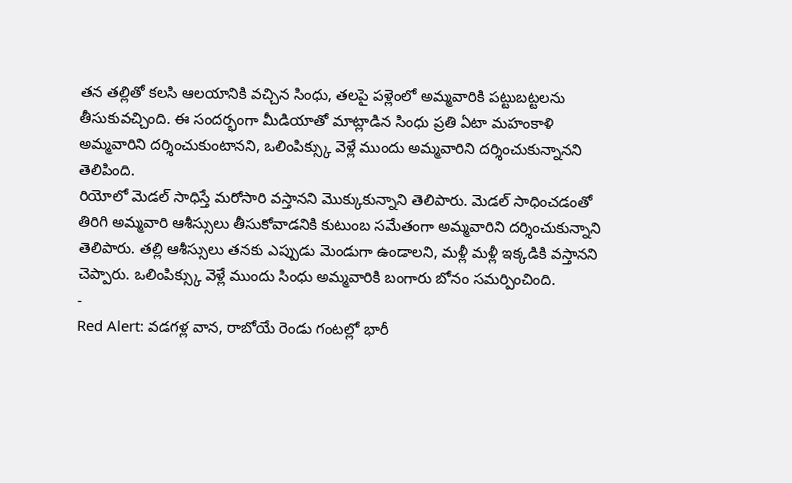తన తల్లితో కలసి ఆలయానికి వచ్చిన సింధు, తలపై పళ్లెంలో అమ్మవారికి పట్టుబట్టలను తీసుకువచ్చింది. ఈ సందర్భంగా మీడియాతో మాట్లాడిన సింధు ప్రతి ఏటా మహంకాళి అమ్మవారిని దర్శించుకుంటానని, ఒలింపిక్స్కు వెళ్లే ముందు అమ్మవారిని దర్శించుకున్నానని తెలిపింది.
రియోలో మెడల్ సాధిస్తే మరోసారి వస్తానని మొక్కుకున్నాని తెలిపారు. మెడల్ సాధించడంతో తిరిగి అమ్మవారి ఆశీస్సులు తీసుకోవాడనికి కుటుంబ సమేతంగా అమ్మవారిని దర్శించుకున్నాని తెలిపారు. తల్లి ఆశీస్సులు తనకు ఎప్పుడు మెండుగా ఉండాలని, మళ్లీ మళ్లీ ఇక్కడికి వస్తానని చెప్పారు. ఒలింపిక్స్కు వెళ్లే ముందు సింధు అమ్మవారికి బంగారు బోనం సమర్పించింది.
-
Red Alert: వడగళ్ల వాన, రాబోయే రెండు గంటల్లో భారీ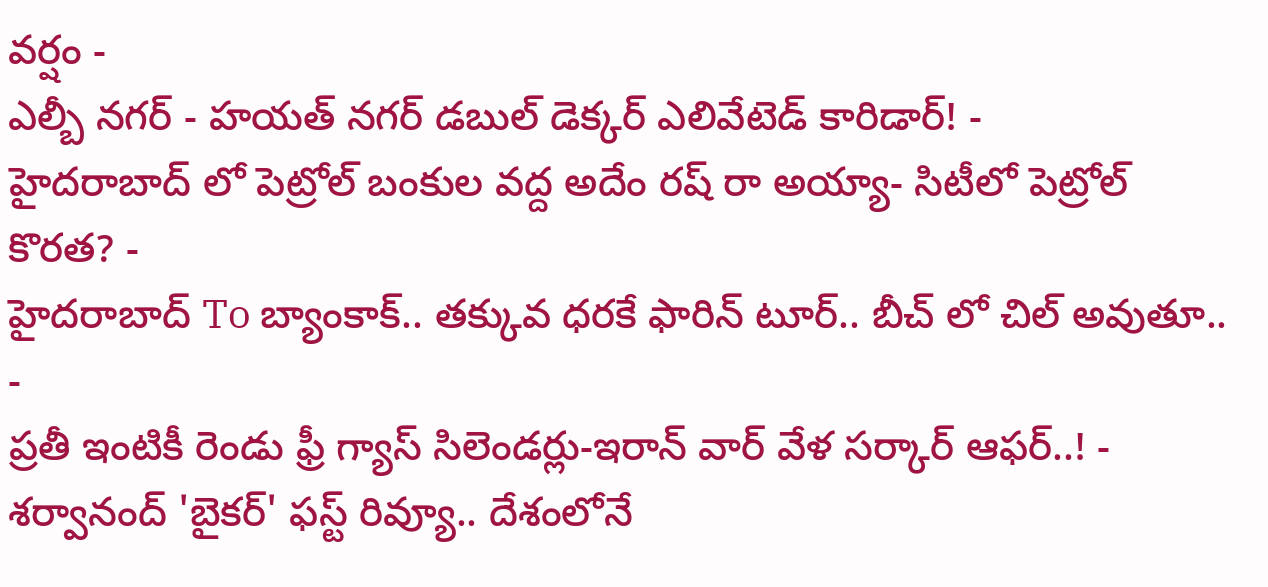వర్షం -
ఎల్బీ నగర్ - హయత్ నగర్ డబుల్ డెక్కర్ ఎలివేటెడ్ కారిడార్! -
హైదరాబాద్ లో పెట్రోల్ బంకుల వద్ద అదేం రష్ రా అయ్యా- సిటీలో పెట్రోల్ కొరత? -
హైదరాబాద్ To బ్యాంకాక్.. తక్కువ ధరకే ఫారిన్ టూర్.. బీచ్ లో చిల్ అవుతూ.. -
ప్రతీ ఇంటికీ రెండు ఫ్రీ గ్యాస్ సిలెండర్లు-ఇరాన్ వార్ వేళ సర్కార్ ఆఫర్..! -
శర్వానంద్ 'బైకర్' ఫస్ట్ రివ్యూ.. దేశంలోనే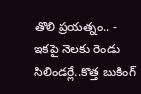తొలి ప్రయత్నం.. -
ఇకపై నెలకు రెండు సిలిండర్లే..కొత్త బుకింగ్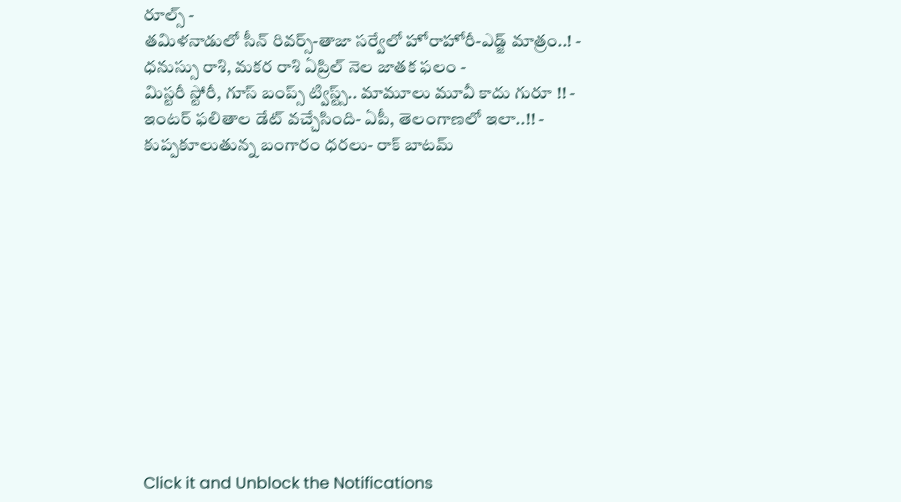రూల్స్ -
తమిళనాడులో సీన్ రివర్స్-తాజా సర్వేలో హోరాహోరీ-ఎడ్జ్ మాత్రం..! -
ధనుస్సు రాశి, మకర రాశి ఏప్రిల్ నెల జాతక ఫలం -
మిస్టరీ స్టోరీ, గూస్ బంప్స్ ట్విస్ట్స్.. మామూలు మూవీ కాదు గురూ !! -
ఇంటర్ ఫలితాల డేట్ వచ్చేసింది- ఏపీ, తెలంగాణలో ఇలా..!! -
కుప్పకూలుతున్న బంగారం ధరలు- రాక్ బాటమ్












Click it and Unblock the Notifications